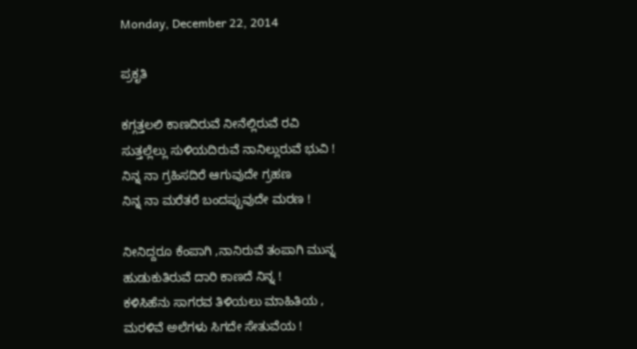Monday, December 22, 2014

ಪ್ರಕೃತಿ

ಕಗ್ಗತ್ತಲಲಿ ಕಾಣದಿರುವೆ ನೀನೆಲ್ಲಿರುವೆ ರವಿ
ಸುತ್ತಲ್ಲೆಲ್ಲು ಸುಳಿಯದಿರುವೆ ನಾನಿಲ್ಲುರುವೆ ಭುವಿ !
ನಿನ್ನ ನಾ ಗ್ರಹಿಸದಿರೆ ಆಗುವುದೇ ಗ್ರಹಣ
ನಿನ್ನ ನಾ ಮರೆತರೆ ಬಂದಪ್ಪುವುದೇ ಮರಣ !

ನೀನಿದ್ದರೂ ಕೆಂಪಾಗಿ ,ನಾನಿರುವೆ ತಂಪಾಗಿ ಮುನ್ನ
ಹುಡುಕುತಿರುವೆ ದಾರಿ ಕಾಣದೆ ನಿನ್ನ !
ಕಳಿಸಿಹೆನು ಸಾಗರವ ತಿಳಿಯಲು ಮಾಹಿತಿಯ ,
ಮರಳಿವೆ ಅಲೆಗಳು ಸಿಗದೇ ಸೇತುವೆಯ !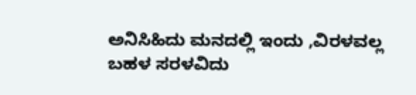ಅನಿಸಿಹಿದು ಮನದಲ್ಲಿ ಇಂದು ,ವಿರಳವಲ್ಲ
ಬಹಳ ಸರಳವಿದು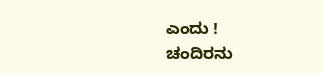ಎಂದು !
ಚಂದಿರನು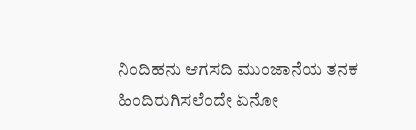ನಿಂದಿಹನು ಆಗಸದಿ ಮುಂಜಾನೆಯ ತನಕ
ಹಿಂದಿರುಗಿಸಲೆಂದೇ ಏನೋ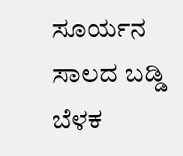ಸೂರ್ಯನ ಸಾಲದ ಬಡ್ಡಿ ಬೆಳಕ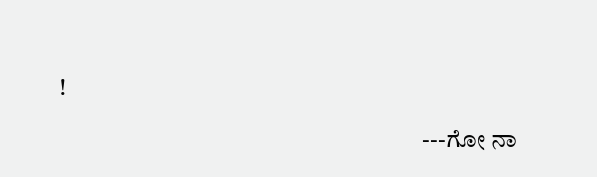!

                                                                           ---ಗೋ ನಾ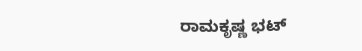ರಾಮಕೃಷ್ಣ ಭಟ್